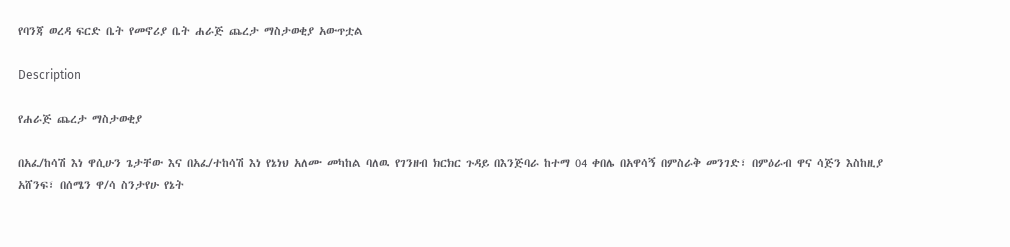የባንጃ ወረዳ ፍርድ ቤት የመኖሪያ ቤት ሐራጅ ጨረታ ማስታወቂያ አውጥቷል

Description

የሐራጅ ጨረታ ማስታወቂያ

በአፈ/ከሳሽ እነ ዋሲሁን ጌታቸው እና በአፈ/ተከሳሽ እነ የኔነህ አለሙ መካከል ባለዉ የገንዘብ ክርክር ጉዳይ በእንጅባራ ከተማ 04 ቀበሌ በአዋሳኝ በምስራቅ መንገድ፣ በምዕራብ ዋና ሳጅን እስከዚያ አሸንፍ፣ በሰሜን ዋ/ሳ ስንታየሁ የኔት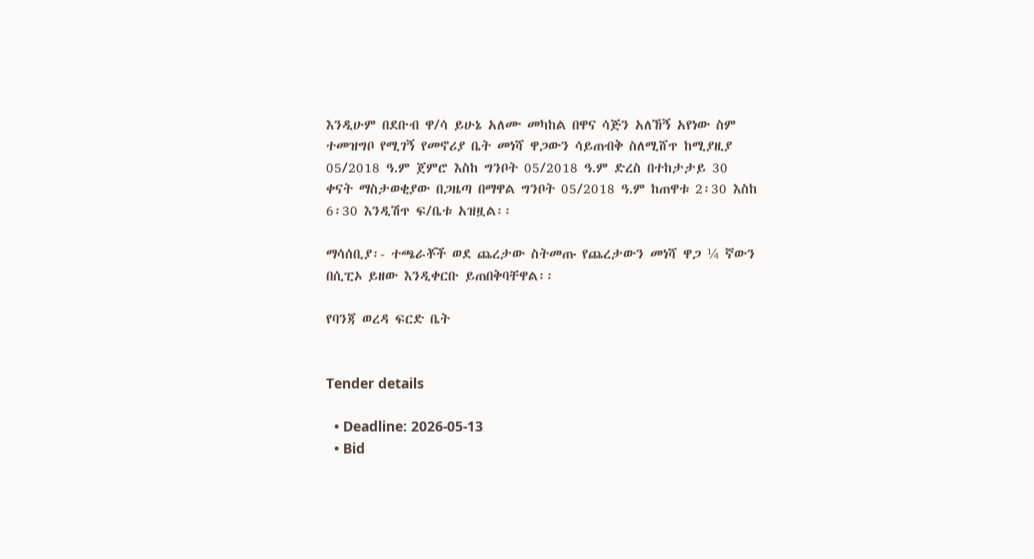እንዲሁም በደቡብ ዋ/ሳ ይሁኔ አለሙ መካከል በዋና ሳጅን አለኸኝ አየነው ስም ተመዝግቦ የሚገኝ የመኖሪያ ቤት መነሻ ዋጋውን ሳይጠብቅ ስለሚሸጥ ከሚያዚያ 05/2018 ዓ.ም ጀምሮ እስከ ግንቦት 05/2018 ዓ.ም ድረስ በተከታታይ 30 ቀናት ማስታወቂያው በጋዜጣ በማዋል ግንቦት 05/2018 ዓ.ም ከጠዋቱ 2፡30 እስከ 6፡30 እንዲሽጥ ፍ/ቤቱ አዝዟል፡፡

ማሳሰቢያ፡- ተጫራቾች ወደ ጨረታው ስትመጡ የጨረታውን መነሻ ዋጋ ¼ ኛውን በሲፒኦ ይዘው እንዲቀርቡ ይጠበቅባቸዋል፡፡

የባንጃ ወረዳ ፍርድ ቤት


Tender details

  • Deadline: 2026-05-13
  • Bid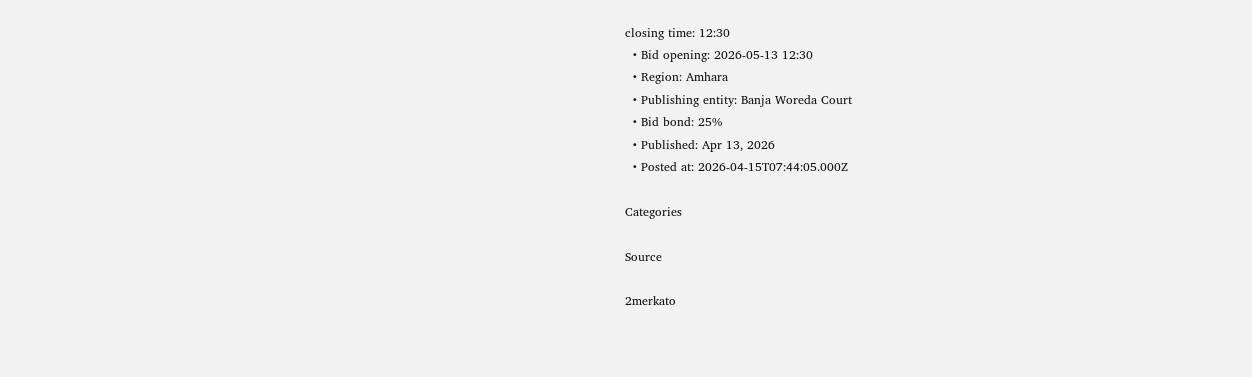closing time: 12:30
  • Bid opening: 2026-05-13 12:30
  • Region: Amhara
  • Publishing entity: Banja Woreda Court
  • Bid bond: 25%
  • Published: Apr 13, 2026
  • Posted at: 2026-04-15T07:44:05.000Z

Categories

Source

2merkato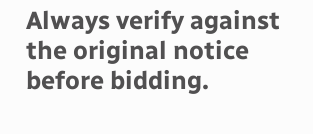Always verify against the original notice before bidding.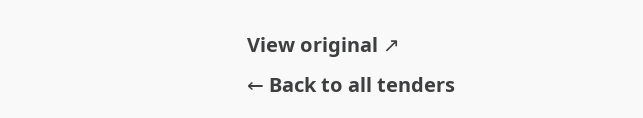View original ↗
← Back to all tenders